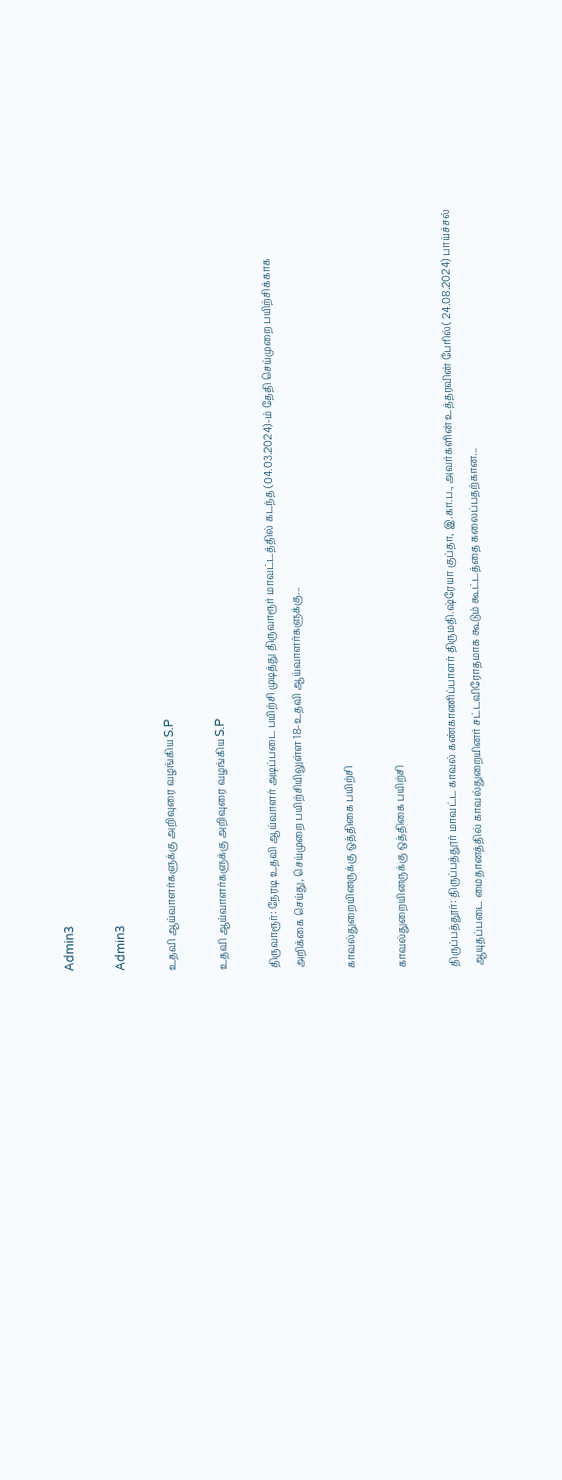Admin3

Admin3

உதவி ஆய்வாளர்களுக்கு அறிவுரை வழங்கிய S.P

உதவி ஆய்வாளர்களுக்கு அறிவுரை வழங்கிய S.P

திருவாரூர்: நேரடி உதவி ஆய்வாளர் அடிப்படை பயிற்சி முடித்து திருவாரூர் மாவட்டத்தில் கடந்த (04.03.2024)-ம் தேதி செய்முறை பயிற்சிக்காக அறிக்கை செய்து, செய்முறை பயிற்சியிலுள்ள 18-உதவி ஆய்வாளர்களுக்கு...

காவல்துறையினருக்கு ஒத்திகை பயிற்சி

காவல்துறையினருக்கு ஒத்திகை பயிற்சி

திருப்பத்தூர்: திருப்பத்தூர் மாவட்ட காவல் கண்காணிப்பாளர் திருமதி.ஷ்ரேயா குப்தா, இ.கா.ப., அவர்களின் உத்தரவின் பேரில்( 24.08.2024) பாய்ச்சல் ஆயுதப்படை மைதானத்தில் காவல்துறையினர் சட்டவிரோதமாக கூடும் கூட்டத்தை கலைப்பதற்கான...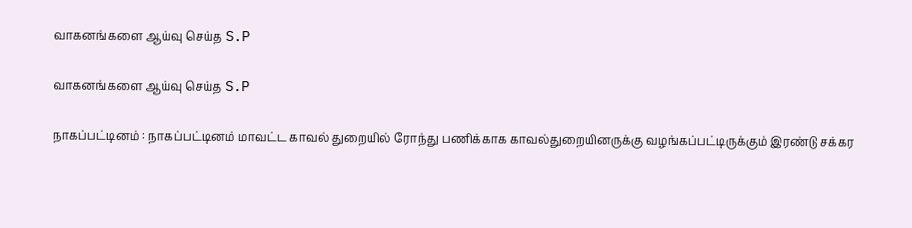வாகனங்களை ஆய்வு செய்த S.P

வாகனங்களை ஆய்வு செய்த S.P

நாகப்பட்டினம் : நாகப்பட்டினம் மாவட்ட காவல் துறையில் ரோந்து பணிக்காக காவல்துறையினருக்கு வழங்கப்பட்டிருக்கும் இரண்டு சக்கர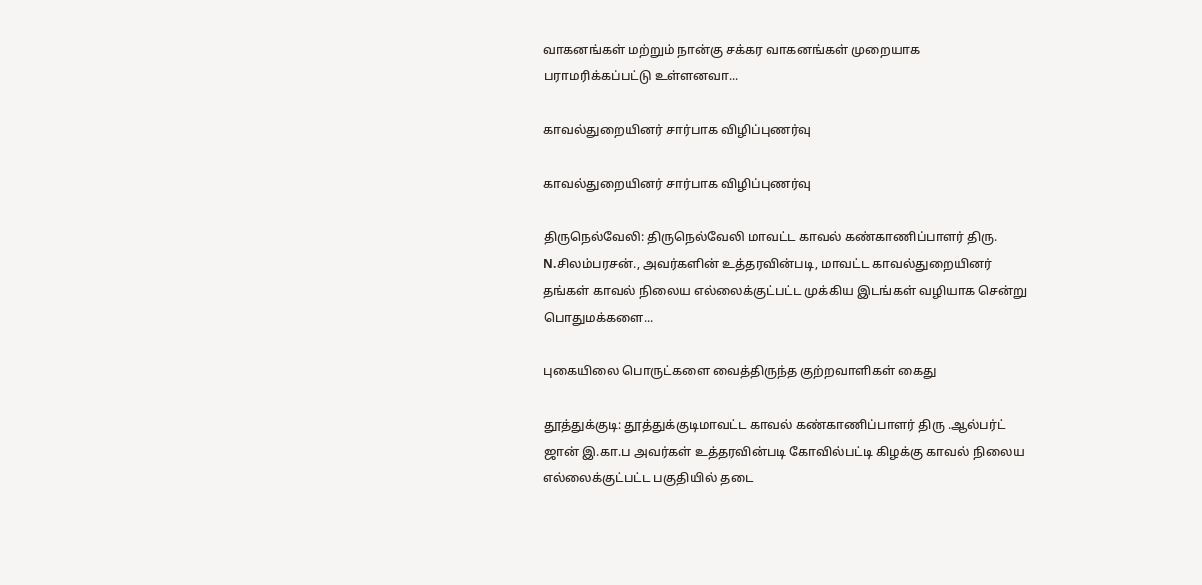வாகனங்கள் மற்றும் நான்கு சக்கர வாகனங்கள் முறையாக பராமரிக்கப்பட்டு உள்ளனவா...

காவல்துறையினர் சார்பாக விழிப்புணர்வு

காவல்துறையினர் சார்பாக விழிப்புணர்வு

திருநெல்வேலி: திருநெல்வேலி மாவட்ட காவல் கண்காணிப்பாளர் திரு. N.சிலம்பரசன்., அவர்களின் உத்தரவின்படி, மாவட்ட காவல்துறையினர் தங்கள் காவல் நிலைய எல்லைக்குட்பட்ட முக்கிய இடங்கள் வழியாக சென்று பொதுமக்களை...

புகையிலை பொருட்களை வைத்திருந்த குற்றவாளிகள் கைது

தூத்துக்குடி: தூத்துக்குடிமாவட்ட காவல் கண்காணிப்பாளர் திரு .ஆல்பர்ட் ஜான் இ.கா.ப அவர்கள் உத்தரவின்படி கோவில்பட்டி கிழக்கு காவல் நிலைய எல்லைக்குட்பட்ட பகுதியில் தடை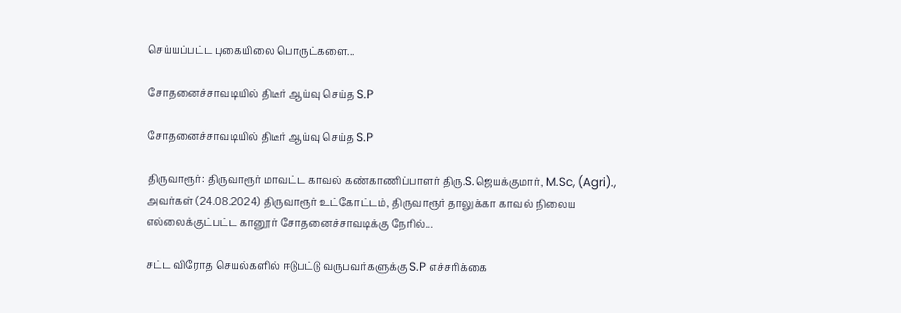செய்யப்பட்ட புகையிலை பொருட்களை...

சோதனைச்சாவடியில் திடீர் ஆய்வு செய்த S.P

சோதனைச்சாவடியில் திடீர் ஆய்வு செய்த S.P

திருவாரூர்: திருவாரூர் மாவட்ட காவல் கண்காணிப்பாளர் திரு.S.ஜெயக்குமார், M.Sc, (Agri)., அவர்கள் (24.08.2024) திருவாரூர் உட்கோட்டம், திருவாரூர் தாலுக்கா காவல் நிலைய எல்லைக்குட்பட்ட கானூர் சோதனைச்சாவடிக்கு நேரில்...

சட்ட விரோத செயல்களில் ஈடுபட்டு வருபவர்களுக்கு S.P எச்சரிக்கை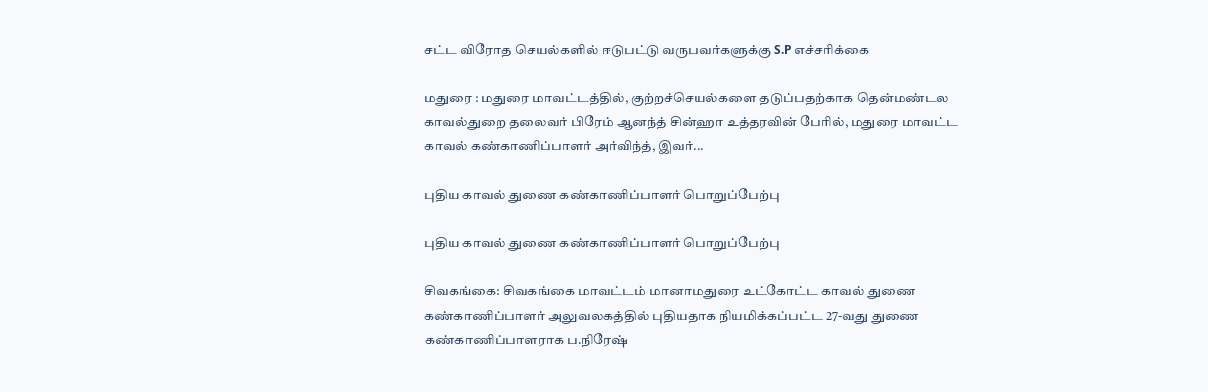சட்ட விரோத செயல்களில் ஈடுபட்டு வருபவர்களுக்கு S.P எச்சரிக்கை

மதுரை : மதுரை மாவட்டத்தில், குற்றச்செயல்களை தடுப்பதற்காக தென்மண்டல காவல்துறை தலைவர் பிரேம் ஆனந்த் சின்ஹா உத்தரவின் பேரில், மதுரை மாவட்ட காவல் கண்காணிப்பாளர் அர்விந்த், இவர்...

புதிய காவல் துணை கண்காணிப்பாளர் பொறுப்பேற்பு

புதிய காவல் துணை கண்காணிப்பாளர் பொறுப்பேற்பு

சிவகங்கை: சிவகங்கை மாவட்டம் மானாமதுரை உட்கோட்ட காவல் துணை கண்காணிப்பாளர் அலுவலகத்தில் புதியதாக நியமிக்கப்பட்ட 27-வது துணை கண்காணிப்பாளராக ப.நிரேஷ்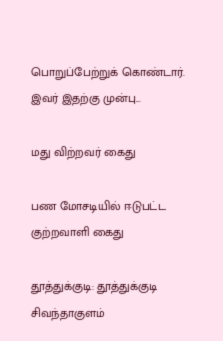பொறுப்பேற்றுக் கொண்டார். இவர் இதற்கு முன்பு...

மது விற்றவர் கைது

பண மோசடியில் ஈடுபட்ட குற்றவாளி கைது

தூத்துக்குடி: தூத்துக்குடி சிவந்தாகுளம்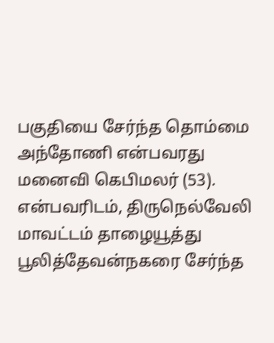பகுதியை சேர்ந்த தொம்மை அந்தோணி என்பவரது மனைவி கெபிமலர் (53). என்பவரிடம், திருநெல்வேலி மாவட்டம் தாழையூத்து பூலித்தேவன்நகரை சேர்ந்த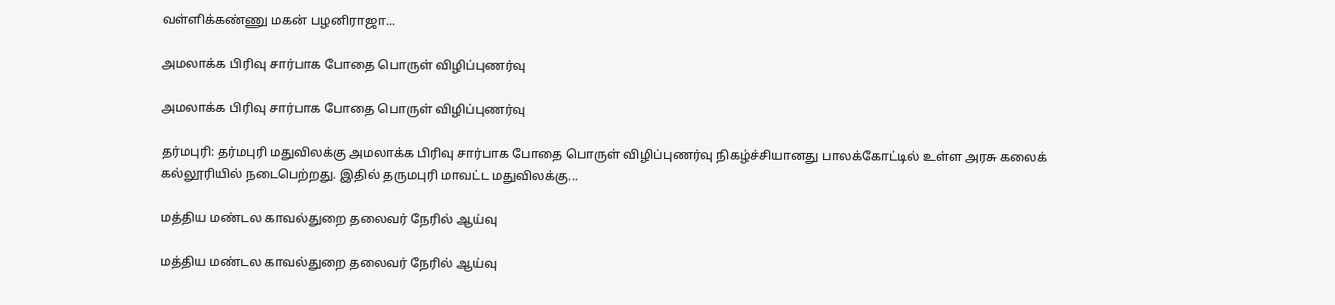வள்ளிக்கண்ணு மகன் பழனிராஜா...

அமலாக்க பிரிவு சார்பாக போதை பொருள் விழிப்புணர்வு

அமலாக்க பிரிவு சார்பாக போதை பொருள் விழிப்புணர்வு

தர்மபுரி: தர்மபுரி மதுவிலக்கு அமலாக்க பிரிவு சார்பாக போதை பொருள் விழிப்புணர்வு நிகழ்ச்சியானது பாலக்கோட்டில் உள்ள அரசு கலைக் கல்லூரியில் நடைபெற்றது. இதில் தருமபுரி மாவட்ட மதுவிலக்கு...

மத்திய மண்டல காவல்துறை தலைவர் நேரில் ஆய்வு

மத்திய மண்டல காவல்துறை தலைவர் நேரில் ஆய்வு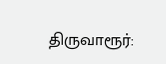திருவாரூர்: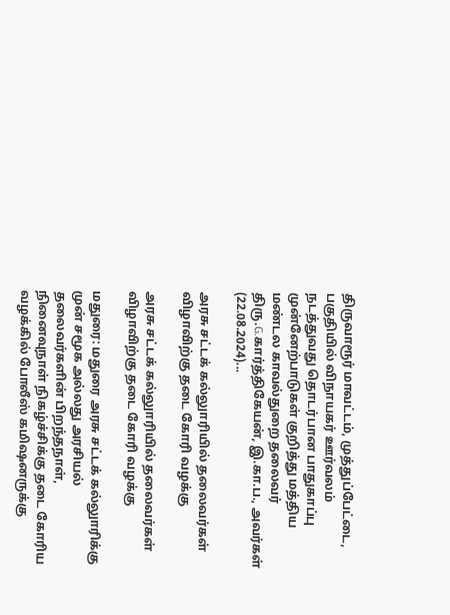திருவாரூர் மாவட்டம், முத்துப்பேட்டை, பகுதியில் விநாயகர் ஊர்வலம் நடத்துவது தொடர்பான பாதுகாப்பு முன்னேற்பாடுகள் குறித்து மத்திய மண்டல காவல்துறை தலைவர் திரு.G.கார்த்திகேயன், இ.கா.ப., அவர்கள் (22.08.2024)...

அரசு சட்டக் கல்லுாரியில் தலைவர்கள் விழாவிற்கு தடை கோரி வழக்கு

அரசு சட்டக் கல்லுாரியில் தலைவர்கள் விழாவிற்கு தடை கோரி வழக்கு

மதுரை: மதுரை அரசு சட்டக் கல்லுாரிக்கு முன் சமூக அல்லது அரசியல் தலைவர்களின் பிறந்தநாள், நினைவுநாள் நிகழ்ச்சிக்கு தடை கோரிய வழக்கில் போலீஸ் கமிஷனருக்கு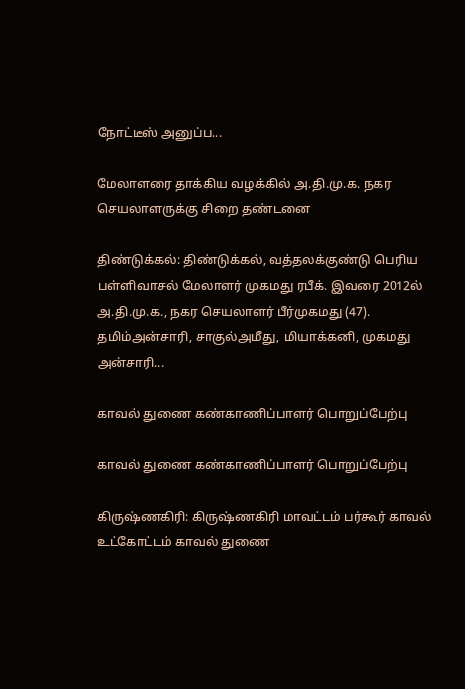நோட்டீஸ் அனுப்ப...

மேலாளரை தாக்கிய வழக்கில் அ.தி.மு.க. நகர செயலாளருக்கு சிறை தண்டனை

திண்டுக்கல்: திண்டுக்கல், வத்தலக்குண்டு பெரிய பள்ளிவாசல் மேலாளர் முகமது ரபீக். இவரை 2012ல் அ.தி.மு.க., நகர செயலாளர் பீர்முகமது (47). தமிம்அன்சாரி, சாகுல்அமீது, மியாக்கனி, முகமது அன்சாரி...

காவல் துணை கண்காணிப்பாளர் பொறுப்பேற்பு

காவல் துணை கண்காணிப்பாளர் பொறுப்பேற்பு

கிருஷ்ணகிரி: கிருஷ்ணகிரி மாவட்டம் பர்கூர் காவல் உட்கோட்டம் காவல் துணை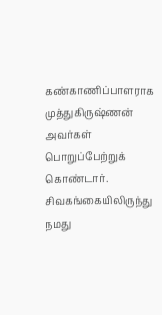கண்காணிப்பாளராக முத்துகிருஷ்ணன் அவர்கள் பொறுப்பேற்றுக் கொண்டார். சிவகங்கையிலிருந்து நமது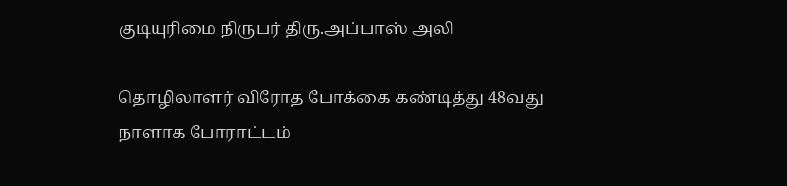குடியுரிமை நிருபர் திரு.அப்பாஸ் அலி

தொழிலாளர் விரோத போக்கை கண்டித்து 48வது நாளாக போராட்டம்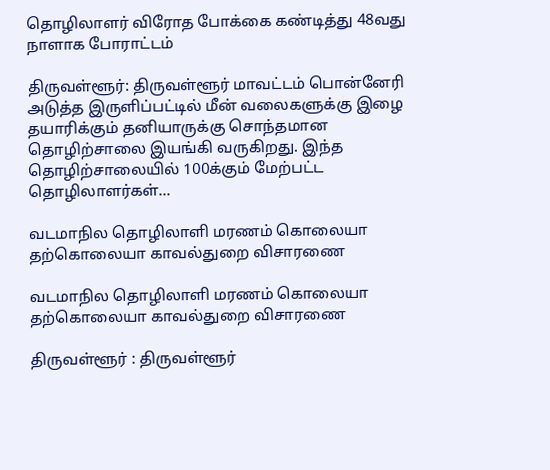தொழிலாளர் விரோத போக்கை கண்டித்து 48வது நாளாக போராட்டம்

திருவள்ளூர்: திருவள்ளூர் மாவட்டம் பொன்னேரி அடுத்த இருளிப்பட்டில் மீன் வலைகளுக்கு இழை தயாரிக்கும் தனியாருக்கு சொந்தமான தொழிற்சாலை இயங்கி வருகிறது. இந்த தொழிற்சாலையில் 100க்கும் மேற்பட்ட தொழிலாளர்கள்...

வடமாநில தொழிலாளி மரணம் கொலையா தற்கொலையா காவல்துறை விசாரணை

வடமாநில தொழிலாளி மரணம் கொலையா தற்கொலையா காவல்துறை விசாரணை

திருவள்ளூர் : திருவள்ளூர்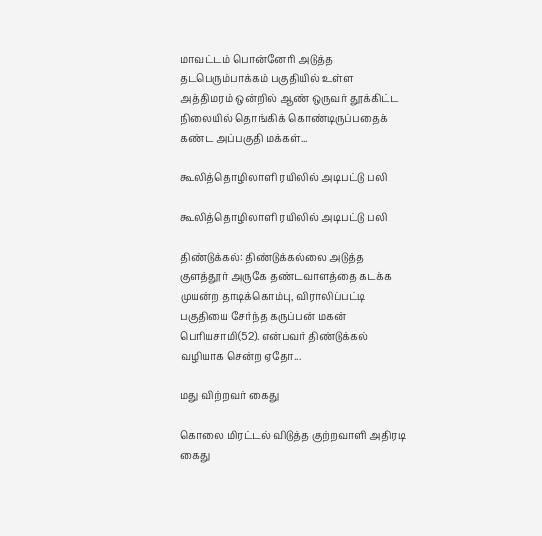மாவட்டம் பொன்னேரி அடுத்த தடபெரும்பாக்கம் பகுதியில் உள்ள அத்திமரம் ஒன்றில் ஆண் ஒருவர் தூக்கிட்ட நிலையில் தொங்கிக் கொண்டிருப்பதைக் கண்ட அப்பகுதி மக்கள்...

கூலித்தொழிலாளி ரயிலில் அடிபட்டு பலி

கூலித்தொழிலாளி ரயிலில் அடிபட்டு பலி

திண்டுக்கல்: திண்டுக்கல்லை அடுத்த குளத்தூர் அருகே தண்டவாளத்தை கடக்க முயன்ற தாடிக்கொம்பு, விராலிப்பட்டி பகுதியை சேர்ந்த கருப்பன் மகன் பெரியசாமி(52). என்பவர் திண்டுக்கல் வழியாக சென்ற ஏதோ...

மது விற்றவர் கைது

கொலை மிரட்டல் விடுத்த குற்றவாளி அதிரடி கைது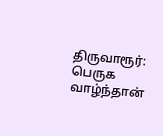திருவாரூர்: பெருக வாழ்ந்தான்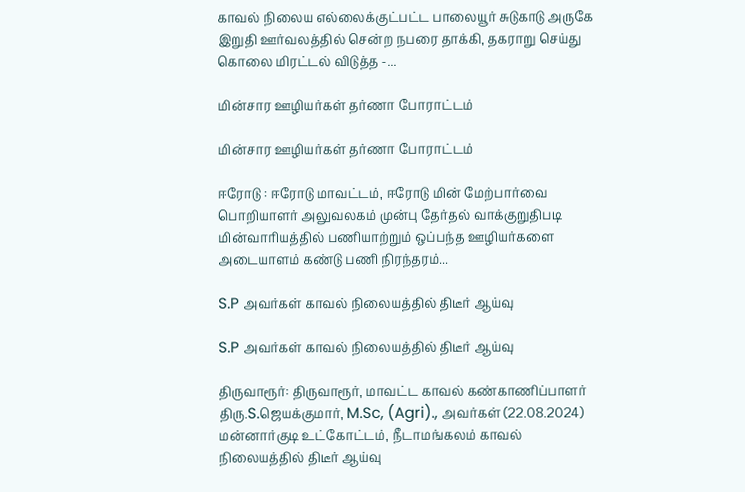காவல் நிலைய எல்லைக்குட்பட்ட பாலையூர் சுடுகாடு அருகே இறுதி ஊர்வலத்தில் சென்ற நபரை தாக்கி, தகராறு செய்து கொலை மிரட்டல் விடுத்த -...

மின்சார ஊழியர்கள் தர்ணா போராட்டம்

மின்சார ஊழியர்கள் தர்ணா போராட்டம்

ஈரோடு : ஈரோடு மாவட்டம், ஈரோடு மின் மேற்பார்வை பொறியாளர் அலுவலகம் முன்பு தேர்தல் வாக்குறுதிபடி மின்வாரியத்தில் பணியாற்றும் ஒப்பந்த ஊழியர்களை அடையாளம் கண்டு பணி நிரந்தரம்...

S.P அவர்கள் காவல் நிலையத்தில் திடீர் ஆய்வு

S.P அவர்கள் காவல் நிலையத்தில் திடீர் ஆய்வு

திருவாரூர்: திருவாரூர், மாவட்ட காவல் கண்காணிப்பாளர் திரு.S.ஜெயக்குமார், M.Sc, (Agri)., அவர்கள் (22.08.2024) மன்னார்குடி உட்கோட்டம், நீடாமங்கலம் காவல் நிலையத்தில் திடீர் ஆய்வு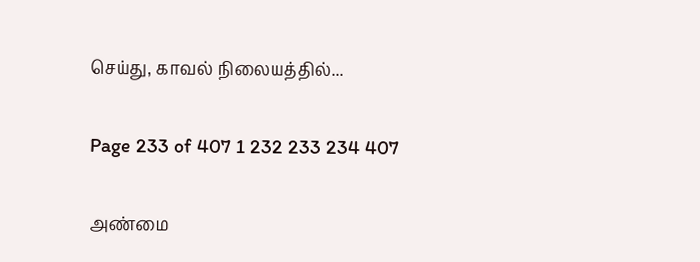செய்து, காவல் நிலையத்தில்...

Page 233 of 407 1 232 233 234 407

அண்மை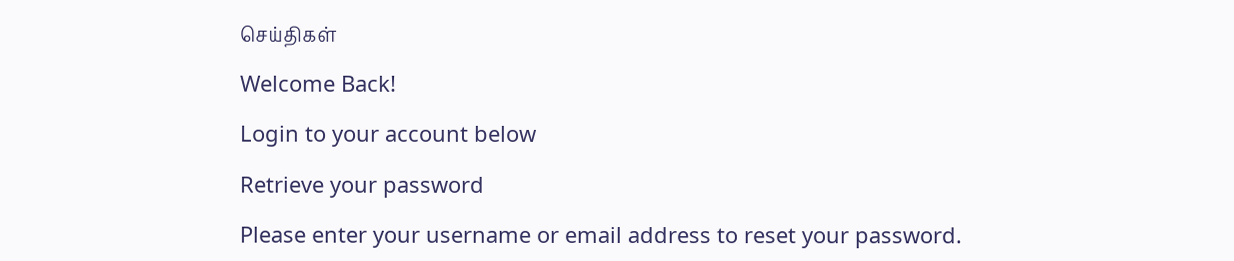செய்திகள்

Welcome Back!

Login to your account below

Retrieve your password

Please enter your username or email address to reset your password.